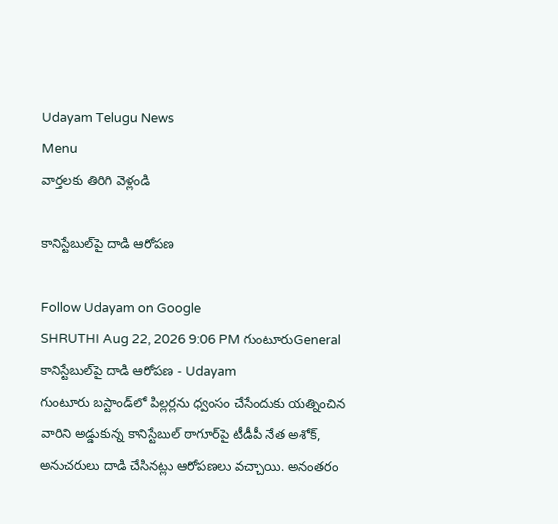Udayam Telugu News
Menu
వార్తలకు తిరిగి వెళ్లండి

కానిస్టేబుల్‌పై దాడి ఆరోపణ

Follow Udayam on Google
SHRUTHI Aug 22, 2026 9:06 PM గుంటూరుGeneral
కానిస్టేబుల్‌పై దాడి ఆరోపణ - Udayam
గుంటూరు బస్టాండ్‌లో పిల్లర్లను ధ్వంసం చేసేందుకు యత్నించిన వారిని అడ్డుకున్న కానిస్టేబుల్‌ ఠాగూర్‌పై టీడీపీ నేత అశోక్‌, అనుచరులు దాడి చేసినట్లు ఆరోపణలు వచ్చాయి. అనంతరం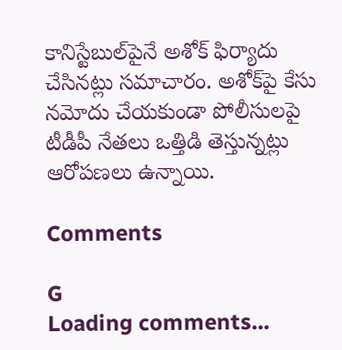కానిస్టేబుల్‌పైనే అశోక్‌ ఫిర్యాదు చేసినట్లు సమాచారం. అశోక్‌పై కేసు నమోదు చేయకుండా పోలీసులపై టీడీపీ నేతలు ఒత్తిడి తెస్తున్నట్లు ఆరోపణలు ఉన్నాయి.

Comments

G
Loading comments...